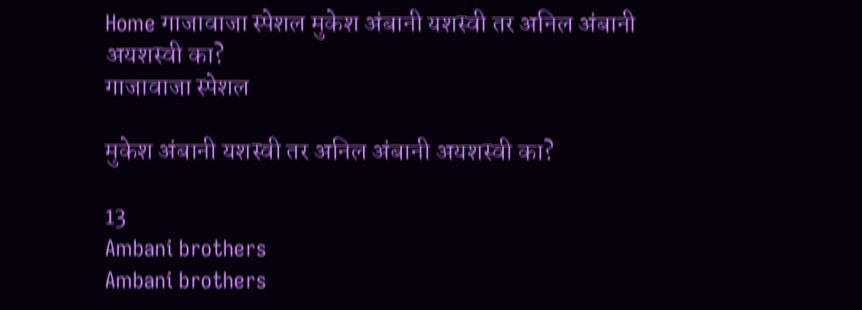Home गाजावाजा स्पेशल मुकेश अंबानी यशस्वी तर अनिल अंबानी अयशस्वी का?
गाजावाजा स्पेशल

मुकेश अंबानी यशस्वी तर अनिल अंबानी अयशस्वी का?

13
Ambani brothers
Ambani brothers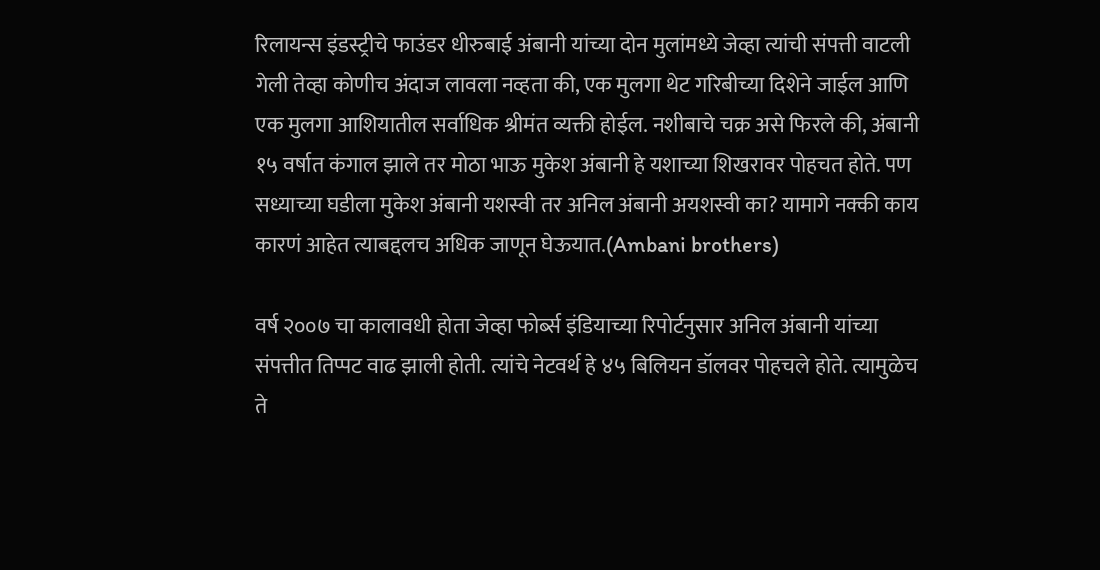रिलायन्स इंडस्ट्रीचे फाउंडर धीरुबाई अंबानी यांच्या दोन मुलांमध्ये जेव्हा त्यांची संपत्ती वाटली गेली तेव्हा कोणीच अंदाज लावला नव्हता की, एक मुलगा थेट गरिबीच्या दिशेने जाईल आणि एक मुलगा आशियातील सर्वाधिक श्रीमंत व्यक्ती होईल. नशीबाचे चक्र असे फिरले की, अंबानी १५ वर्षात कंगाल झाले तर मोठा भाऊ मुकेश अंबानी हे यशाच्या शिखरावर पोहचत होते. पण सध्याच्या घडीला मुकेश अंबानी यशस्वी तर अनिल अंबानी अयशस्वी का? यामागे नक्की काय कारणं आहेत त्याबद्दलच अधिक जाणून घेऊयात.(Ambani brothers)

वर्ष २००७ चा कालावधी होता जेव्हा फोर्ब्स इंडियाच्या रिपोर्टनुसार अनिल अंबानी यांच्या संपत्तीत तिप्पट वाढ झाली होती. त्यांचे नेटवर्थ हे ४५ बिलियन डॉलवर पोहचले होते. त्यामुळेच ते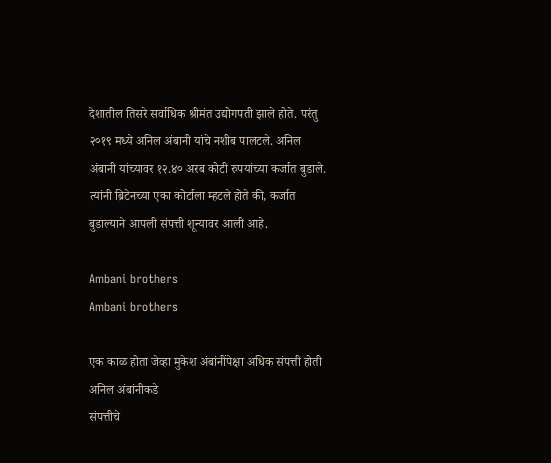देशातील तिसरे सर्वाधिक श्रीमंत उद्योगपती झाले होते. परंतु २०१९ मध्ये अनिल अंबानी यांचे नशीब पालटले. अनिल अंबानी यांच्यावर १२.४० अरब कोटी रुपयांच्या कर्जात बुडाले. त्यांनी ब्रिटेनच्या एका कोर्टाला म्हटले होते की, कर्जात बुडाल्याने आपली संपत्ती शून्यावर आली आहे.

Ambani brothers
Ambani brothers

एक काळ होता जेव्हा मुकेश अंबांनींपेक्षा अधिक संपत्ती होती अनिल अंबांनीकडे
संपत्तीचे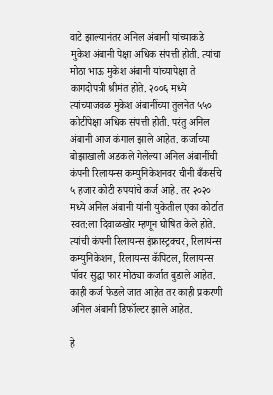वाटे झाल्यानंतर अनिल अंबानी यांच्याकडे मुकेश अंबानी पेक्षा अधिक संपत्ती होती. त्यांचा मोठा भाऊ मुकेश अंबानी यांच्यापेक्षा ते कागदोपत्री श्रीमंत होते. २००६ मध्ये त्यांच्याजवळ मुकेश अंबानींच्या तुलनेत ५५० कोटींपेक्षा अधिक संपत्ती होती. परंतु अनिल अंबानी आज कंगाल झाले आहेत. कर्जाच्या बोझाखाली अडकले गेलेल्या अनिल अंबानींची कंपनी रिलायन्स कम्युनिकेशनवर चीनी बँकर्सचे ५ हजार कोटी रुपयांचे कर्ज आहे. तर २०२० मध्ये अनिल अंबानी यांनी युकेतील एका कोर्टात स्वत:ला दिवाळखोर म्हणून घोषित केले होते. त्यांची कंपनी रिलायन्स इंफ्रास्ट्रक्चर, रिलायंन्स कम्युनिकेशन, रिलायन्स कॅपिटल, रिलायन्स पॉवर सुद्धा फार मोठ्या कर्जात बुडाले आहेत. काही कर्ज फेडले जात आहेत तर काही प्रकरणी अनिल अंबानी डिफॉल्टर झाले आहेत.

हे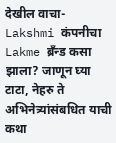देखील वाचा- Lakshmi कंपनीचा Lakme ब्रँन्ड कसा झाला? जाणून घ्या टाटा, नेहरु ते अभिनेत्र्यांसंबधित याची कथा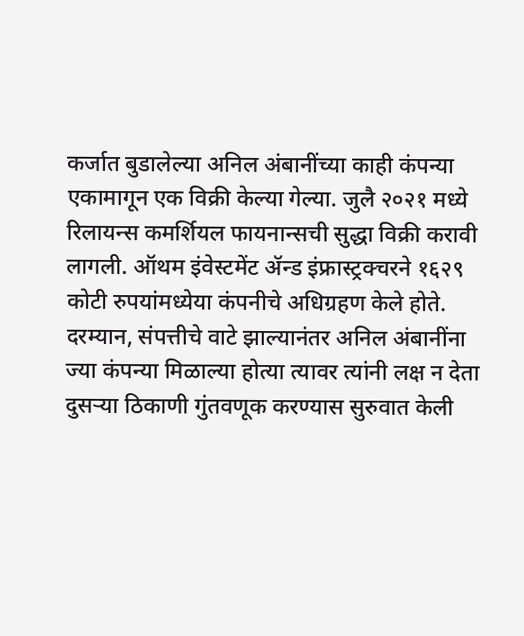कर्जात बुडालेल्या अनिल अंबानींच्या काही कंपन्या एकामागून एक विक्री केल्या गेल्या. जुलै २०२१ मध्ये रिलायन्स कमर्शियल फायनान्सची सुद्धा विक्री करावी लागली. ऑथम इंवेस्टमेंट ॲन्ड इंफ्रास्ट्रक्चरने १६२९ कोटी रुपयांमध्येया कंपनीचे अधिग्रहण केले होते. दरम्यान, संपत्तीचे वाटे झाल्यानंतर अनिल अंबानींना ज्या कंपन्या मिळाल्या होत्या त्यावर त्यांनी लक्ष न देता दुसऱ्या ठिकाणी गुंतवणूक करण्यास सुरुवात केली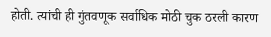होती. त्यांची ही गुंतवणूक सर्वाधिक मोठी चुक ठरली कारण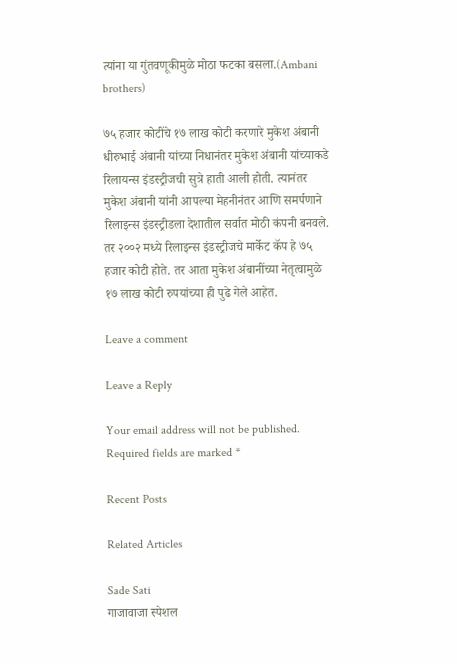त्यांना या गुंतवणूकीमुळे मोठा फटका बसला.(Ambani brothers)

७५ हजार कोटींचे १७ लाख कोटी करणारे मुकेश अंबानी
धीरुभाई अंबानी यांच्या निधानंतर मुकेश अंबानी यांच्याकडे रिलायन्स इंडस्ट्रीजची सुत्रे हाती आली होती. त्यानंतर मुकेश अंबानी यांनी आपल्या मेहनीनंतर आणि समर्पणाने रिलाइन्स इंडस्ट्रीडला देशातील सर्वात मोठी कंपनी बनवले. तर २००२ मध्ये रिलाइन्स इंडस्ट्रीजचे मार्केट कॅप हे ७५ हजार कोटी होते. तर आता मुकेश अंबानींच्या नेतृत्वामुळे १७ लाख कोटी रुपयांच्या ही पुढे गेले आहेत.

Leave a comment

Leave a Reply

Your email address will not be published. Required fields are marked *

Recent Posts

Related Articles

Sade Sati
गाजावाजा स्पेशल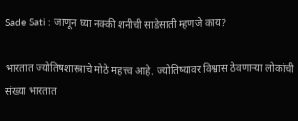Sade Sati : जाणून घ्या नक्की शनीची साडेसाती म्हणजे काय?

भारतात ज्योतिषशास्त्राचे मोठे महत्त्व आहे. ज्योतिष्यावर विश्वास ठेवणाऱ्या लोकांची संख्या भारतात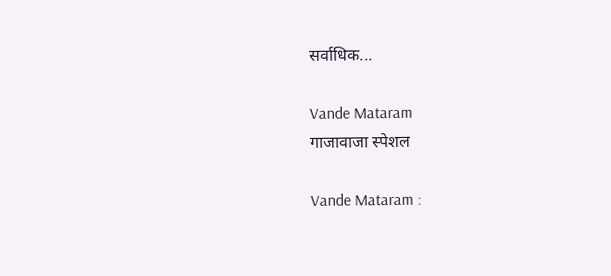सर्वाधिक...

Vande Mataram
गाजावाजा स्पेशल

Vande Mataram :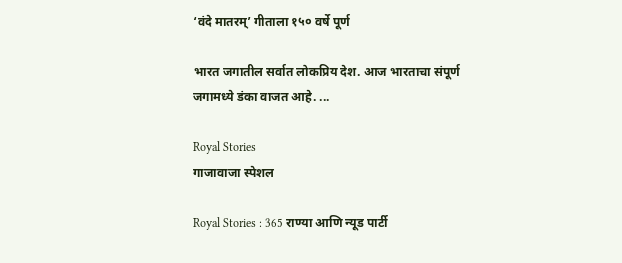‘वंदे मातरम्’ गीताला १५० वर्षे पूर्ण

भारत जगातील सर्वात लोकप्रिय देश. आज भारताचा संपूर्ण जगामध्ये डंका वाजत आहे. ...

Royal Stories
गाजावाजा स्पेशल

Royal Stories : 365 राण्या आणि न्यूड पार्टी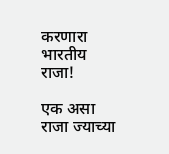करणारा भारतीय राजा!

एक असा राजा ज्याच्या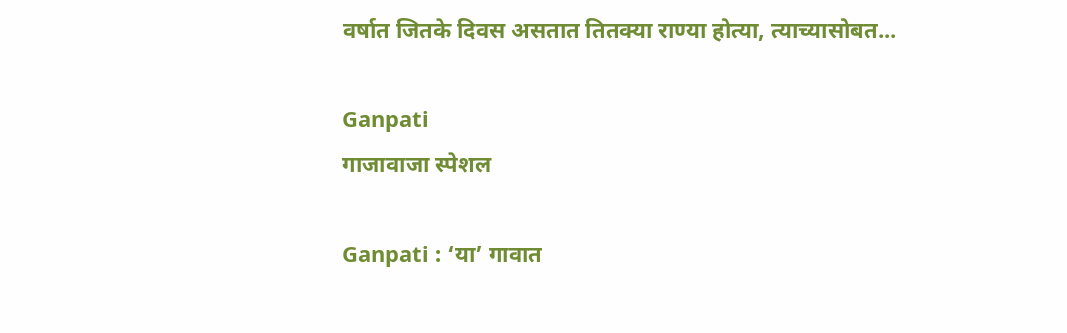वर्षात जितके दिवस असतात तितक्या राण्या होत्या, त्याच्यासोबत...

Ganpati
गाजावाजा स्पेशल

Ganpati : ‘या’ गावात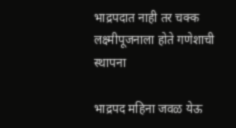भाद्रपदात नाही तर चक्क लक्ष्मीपूजनाला होते गणेशाची स्थापना

भाद्रपद महिना जवळ येऊ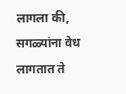लागला की, सगळ्यांना वेध लागतात ते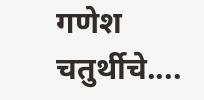गणेश चतुर्थीचे....